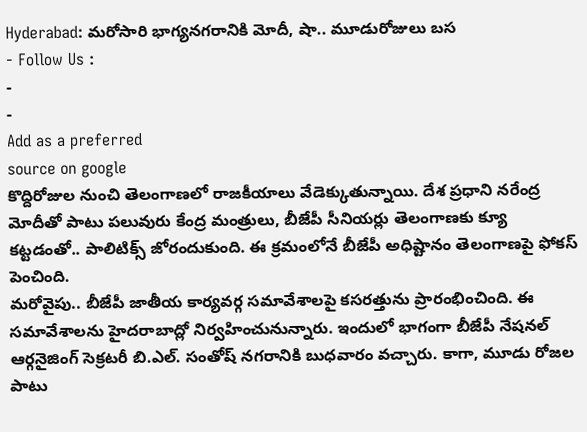Hyderabad: మరోసారి భాగ్యనగరానికి మోదీ, షా.. మూడురోజులు బస
- Follow Us :
-
-
Add as a preferred
source on google
కొద్దిరోజుల నుంచి తెలంగాణలో రాజకీయాలు వేడెక్కుతున్నాయి. దేశ ప్రధాని నరేంద్ర మోదీతో పాటు పలువురు కేంద్ర మంత్రులు, బీజేపీ సీనియర్లు తెలంగాణకు క్యూ కట్టడంతో.. పాలిటిక్స్ జోరందుకుంది. ఈ క్రమంలోనే బీజేపీ అధిష్టానం తెలంగాణపై ఫోకస్ పెంచింది.
మరోవైపు.. బీజేపీ జాతీయ కార్యవర్గ సమావేశాలపై కసరత్తును ప్రారంభించింది. ఈ సమావేశాలను హైదరాబాద్లో నిర్వహించునున్నారు. ఇందులో భాగంగా బీజేపీ నేషనల్ ఆర్గనైజింగ్ సెక్రటరీ బి.ఎల్. సంతోష్ నగరానికి బుధవారం వచ్చారు. కాగా, మూడు రోజల పాటు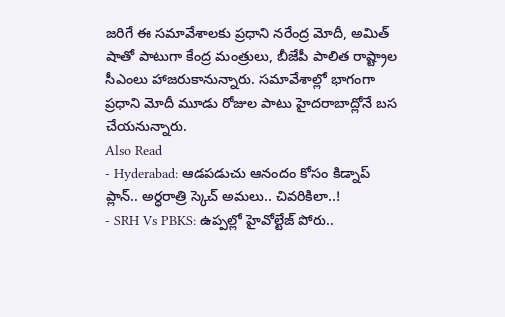జరిగే ఈ సమావేశాలకు ప్రధాని నరేంద్ర మోదీ, అమిత్ షాతో పాటుగా కేంద్ర మంత్రులు, బీజేపీ పాలిత రాష్ట్రాల సీఎంలు హాజరుకానున్నారు. సమావేశాల్లో భాగంగా ప్రధాని మోదీ మూడు రోజుల పాటు హైదరాబాద్లోనే బస చేయనున్నారు.
Also Read
- Hyderabad: ఆడపడుచు ఆనందం కోసం కిడ్నాప్ ప్లాన్.. అర్ధరాత్రి స్కెచ్ అమలు.. చివరికిలా..!
- SRH Vs PBKS: ఉప్పల్లో హైవోల్టేజ్ పోరు..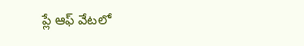ప్లే ఆఫ్ వేటలో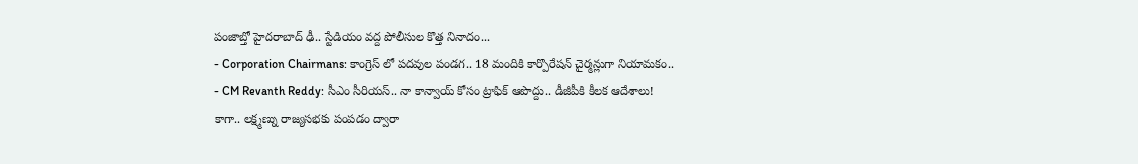పంజాబ్తో హైదరాబాద్ ఢీ.. స్టేడియం వద్ద పోలీసుల కొత్త నినాదం...
- Corporation Chairmans: కాంగ్రెస్ లో పదవుల పండగ.. 18 మందికి కార్పొరేషన్ చైర్మన్లుగా నియామకం..
- CM Revanth Reddy: సీఎం సీరియస్.. నా కాన్వాయ్ కోసం ట్రాఫిక్ ఆపొద్దు.. డీజీపీకి కీలక ఆదేశాలు!
కాగా.. లక్ష్మణ్ను రాజ్యసభకు పంపడం ద్వారా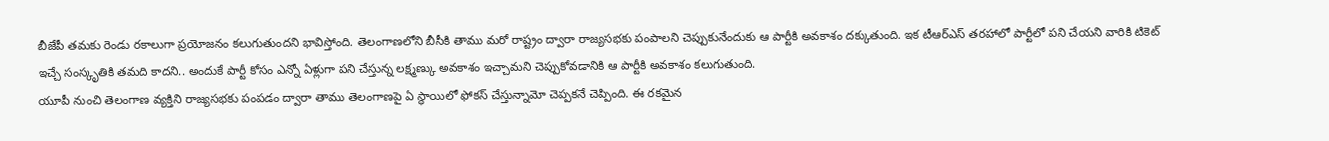బీజేపీ తమకు రెండు రకాలుగా ప్రయోజనం కలుగుతుందని భావిస్తోంది. తెలంగాణలోని బీసీకి తాము మరో రాష్ట్రం ద్వారా రాజ్యసభకు పంపాలని చెప్పుకునేందుకు ఆ పార్టీకి అవకాశం దక్కుతుంది. ఇక టీఆర్ఎస్ తరహాలో పార్టీలో పని చేయని వారికి టికెట్ ఇచ్చే సంస్కృతికి తమది కాదని.. అందుకే పార్టీ కోసం ఎన్నో ఏళ్లుగా పని చేస్తున్న లక్ష్మణ్కు అవకాశం ఇచ్చామని చెప్పుకోవడానికి ఆ పార్టీకి అవకాశం కలుగుతుంది.
యూపీ నుంచి తెలంగాణ వ్యక్తిని రాజ్యసభకు పంపడం ద్వారా తాము తెలంగాణపై ఏ స్థాయిలో ఫోకస్ చేస్తున్నామో చెప్పకనే చెప్పింది. ఈ రకమైన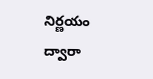నిర్ణయం ద్వారా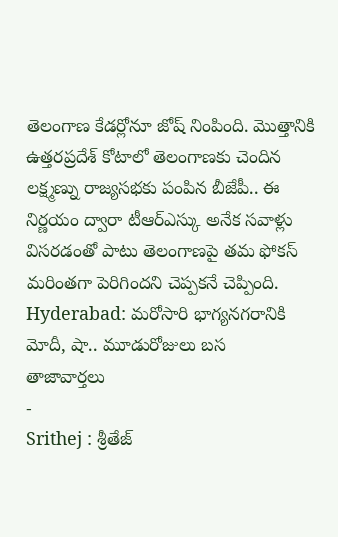తెలంగాణ కేడర్లోనూ జోష్ నింపింది. మొత్తానికి ఉత్తరప్రదేశ్ కోటాలో తెలంగాణకు చెందిన లక్ష్మణ్ను రాజ్యసభకు పంపిన బీజేపీ.. ఈ నిర్ణయం ద్వారా టీఆర్ఎస్కు అనేక సవాళ్లు విసరడంతో పాటు తెలంగాణపై తమ ఫోకస్ మరింతగా పెరిగిందని చెప్పకనే చెప్పింది.
Hyderabad: మరోసారి భాగ్యనగరానికి మోదీ, షా.. మూడురోజులు బస
తాజావార్తలు
-
Srithej : శ్రీతేజ్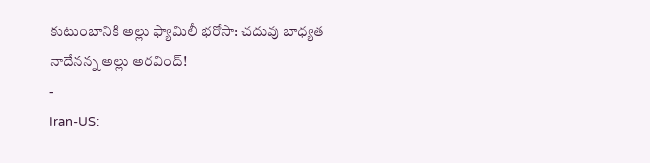కుటుంబానికి అల్లు ఫ్యామిలీ భరోసా: చదువు బాధ్యత నాదేనన్న అల్లు అరవింద్!
-
Iran-US: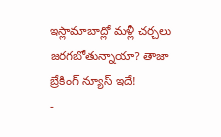ఇస్లామాబాద్లో మళ్లీ చర్చలు జరగబోతున్నాయా? తాజా బ్రేకింగ్ న్యూస్ ఇదే!
-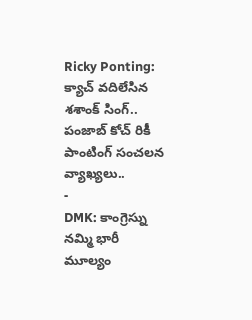Ricky Ponting: క్యాచ్ వదిలేసిన శశాంక్ సింగ్.. పంజాబ్ కోచ్ రికీ పాంటింగ్ సంచలన వ్యాఖ్యలు..
-
DMK: కాంగ్రెస్ను నమ్మి భారీ మూల్యం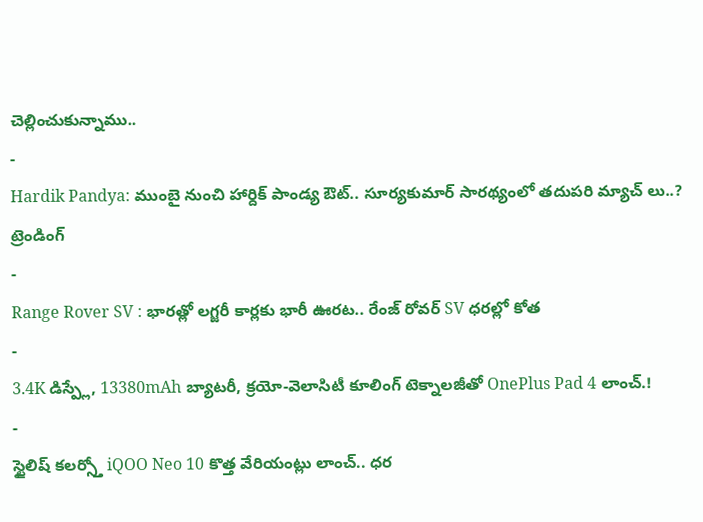చెల్లించుకున్నాము..
-
Hardik Pandya: ముంబై నుంచి హార్దిక్ పాండ్య ఔట్.. సూర్యకుమార్ సారథ్యంలో తదుపరి మ్యాచ్ లు..?
ట్రెండింగ్
-
Range Rover SV : భారత్లో లగ్జరీ కార్లకు భారీ ఊరట.. రేంజ్ రోవర్ SV ధరల్లో కోత
-
3.4K డిస్ప్లే, 13380mAh బ్యాటరీ, క్రయో-వెలాసిటీ కూలింగ్ టెక్నాలజీతో OnePlus Pad 4 లాంచ్.!
-
స్టైలిష్ కలర్స్తో iQOO Neo 10 కొత్త వేరియంట్లు లాంచ్.. ధర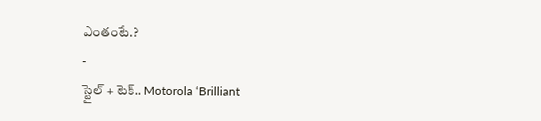ఎంతంటే.?
-
స్టైల్ + టెక్.. Motorola ‘Brilliant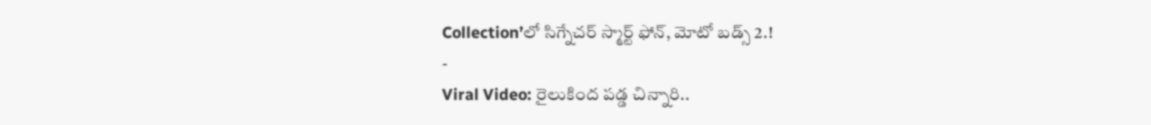Collection’లో సిగ్నేచర్ స్మార్ట్ ఫోన్, మోటో బడ్స్ 2.!
-
Viral Video: రైలుకింద పడ్డ చిన్నారి..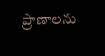ప్రాణాలను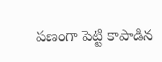పణంగా పెట్టి కాపాడిన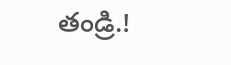తండ్రి.!